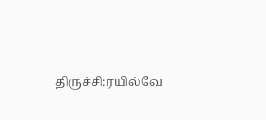திருச்சி:ரயில்வே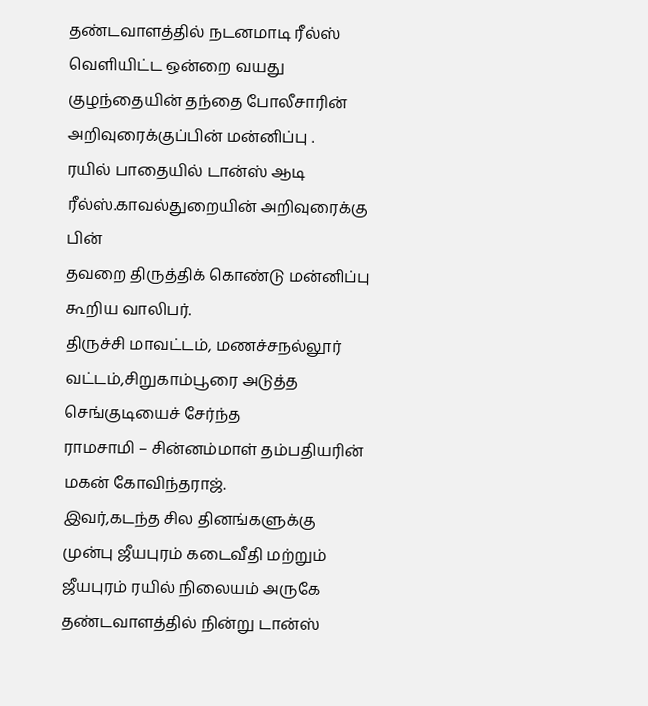தண்டவாளத்தில் நடனமாடி ரீல்ஸ் வெளியிட்ட ஒன்றை வயது குழந்தையின் தந்தை போலீசாரின் அறிவுரைக்குப்பின் மன்னிப்பு .
ரயில் பாதையில் டான்ஸ் ஆடி ரீல்ஸ்.காவல்துறையின் அறிவுரைக்கு பின்
தவறை திருத்திக் கொண்டு மன்னிப்பு கூறிய வாலிபர்.
திருச்சி மாவட்டம், மணச்சநல்லூர் வட்டம்,சிறுகாம்பூரை அடுத்த செங்குடியைச் சேர்ந்த
ராமசாமி – சின்னம்மாள் தம்பதியரின் மகன் கோவிந்தராஜ்.
இவர்,கடந்த சில தினங்களுக்கு முன்பு ஜீயபுரம் கடைவீதி மற்றும் ஜீயபுரம் ரயில் நிலையம் அருகே தண்டவாளத்தில் நின்று டான்ஸ்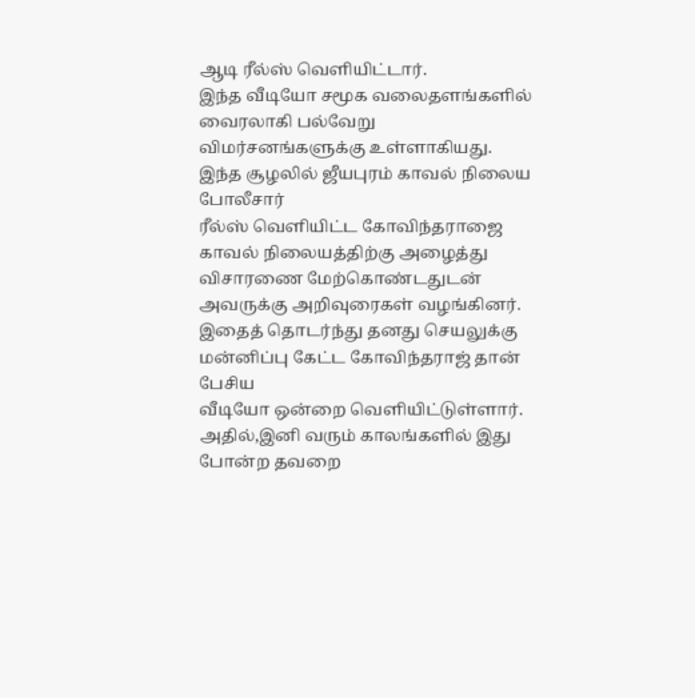ஆடி ரீல்ஸ் வெளியிட்டார்.
இந்த வீடியோ சமூக வலைதளங்களில் வைரலாகி பல்வேறு விமர்சனங்களுக்கு உள்ளாகியது.
இந்த சூழலில் ஜீயபுரம் காவல் நிலைய போலீசார்
ரீல்ஸ் வெளியிட்ட கோவிந்தராஜை காவல் நிலையத்திற்கு அழைத்து விசாரணை மேற்கொண்டதுடன்
அவருக்கு அறிவுரைகள் வழங்கினர்.
இதைத் தொடர்ந்து தனது செயலுக்கு மன்னிப்பு கேட்ட கோவிந்தராஜ் தான் பேசிய
வீடியோ ஒன்றை வெளியிட்டுள்ளார்.
அதில்,இனி வரும் காலங்களில் இது போன்ற தவறை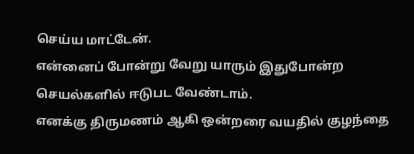செய்ய மாட்டேன்.
என்னைப் போன்று வேறு யாரும் இதுபோன்ற செயல்களில் ஈடுபட வேண்டாம்.
எனக்கு திருமணம் ஆகி ஒன்றரை வயதில் குழந்தை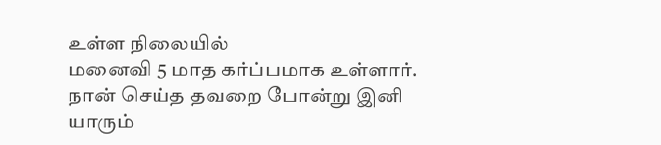உள்ள நிலையில்
மனைவி 5 மாத கர்ப்பமாக உள்ளார்.
நான் செய்த தவறை போன்று இனி யாரும்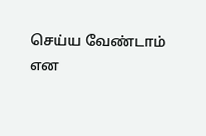செய்ய வேண்டாம் என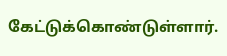கேட்டுக்கொண்டுள்ளார்.